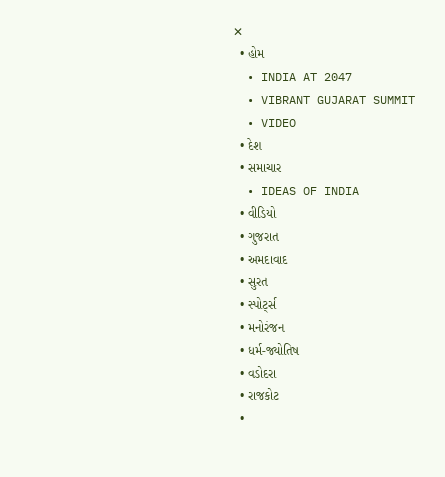✕
  • હોમ
  • INDIA AT 2047
  • VIBRANT GUJARAT SUMMIT
  • VIDEO
  • દેશ
  • સમાચાર
  • IDEAS OF INDIA
  • વીડિયો
  • ગુજરાત
  • અમદાવાદ
  • સુરત
  • સ્પોર્ટ્સ
  • મનોરંજન
  • ધર્મ-જ્યોતિષ
  • વડોદરા
  • રાજકોટ
  •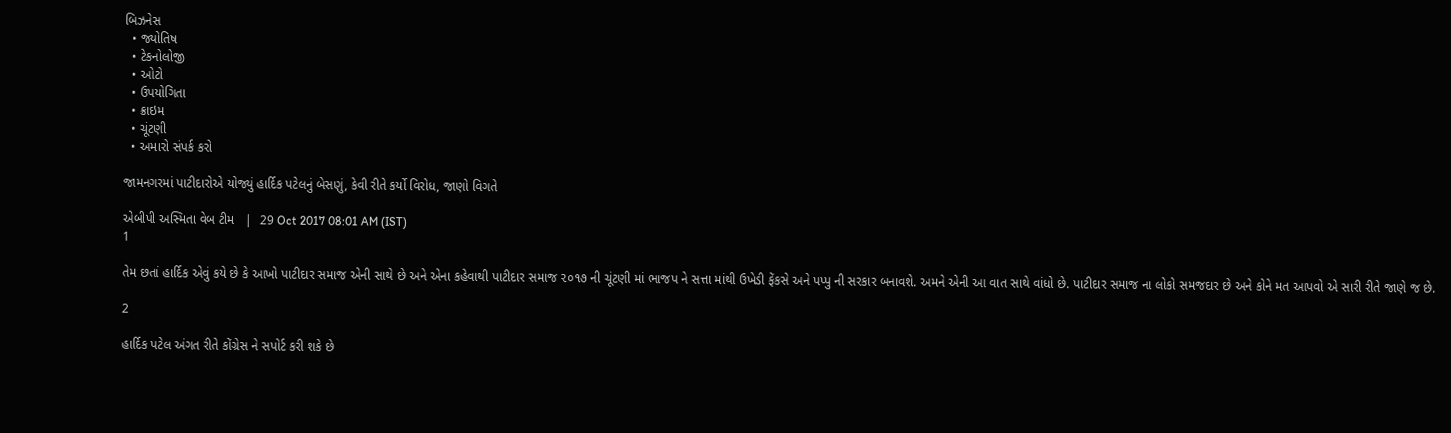બિઝનેસ
  • જ્યોતિષ
  • ટેકનોલોજી
  • ઓટો
  • ઉપયોગિતા
  • ક્રાઇમ
  • ચૂંટણી
  • અમારો સંપર્ક કરો

જામનગરમાં પાટીદારોએ યોજ્યું હાર્દિક પટેલનું બેસણું, કેવી રીતે કર્યો વિરોધ, જાણો વિગતે

એબીપી અસ્મિતા વેબ ટીમ   |  29 Oct 2017 08:01 AM (IST)
1

તેમ છતાં હાર્દિક એવું કયે છે કે આખો પાટીદાર સમાજ એની સાથે છે અને એના કહેવાથી પાટીદાર સમાજ ૨૦૧૭ ની ચૂંટણી માં ભાજપ ને સત્તા માંથી ઉખેડી ફેંકસે અને પપ્પુ ની સરકાર બનાવશે. અમને એની આ વાત સાથે વાંધો છે. પાટીદાર સમાજ ના લોકો સમજદાર છે અને કોને મત આપવો એ સારી રીતે જાણે જ છે.

2

હાર્દિક પટેલ અંગત રીતે કોંગ્રેસ ને સપોર્ટ કરી શકે છે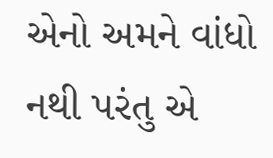એનો અમને વાંધો નથી પરંતુ એ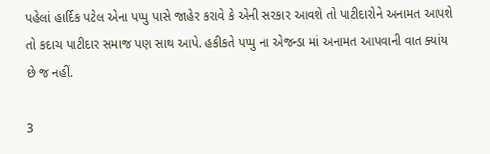પહેલાં હાર્દિક પટેલ એના પપ્પુ પાસે જાહેર કરાવે કે એની સરકાર આવશે તો પાટીદારોને અનામત આપશે તો કદાચ પાટીદાર સમાજ પણ સાથ આપે. હકીકતે પપ્પુ ના એજન્ડા માં અનામત આપવાની વાત ક્યાંય છે જ નહીં.

3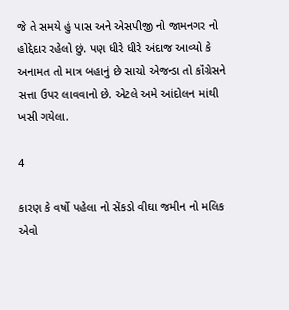જે તે સમયે હું પાસ અને એસપીજી નો જામનગર નો હોદ્દેદાર રહેલો છું. પણ ધીરે ધીરે અંદાજ આવ્યો કે અનામત તો માત્ર બહાનું છે સાચો એજન્ડા તો કૉંગ્રેસને સત્તા ઉપર લાવવાનો છે. એટલે અમે આંદોલન માંથી ખસી ગયેલા.

4

કારણ કે વર્ષો પહેલા નો સેંકડો વીઘા જમીન નો મલિક એવો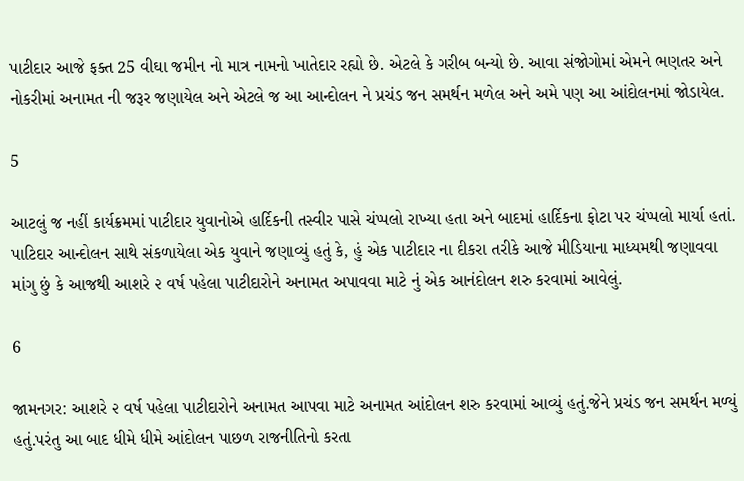પાટીદાર આજે ફક્ત 25 વીઘા જમીન નો માત્ર નામનો ખાતેદાર રહ્યો છે. એટલે કે ગરીબ બન્યો છે. આવા સંજોગોમાં એમને ભણતર અને નોકરીમાં અનામત ની જરૂર જણાયેલ અને એટલે જ આ આન્દોલન ને પ્રચંડ જન સમર્થન મળેલ અને અમે પણ આ આંદોલનમાં જોડાયેલ.

5

આટલું જ નહીં કાર્યક્રમમાં પાટીદાર યુવાનોએ હાર્દિકની તસ્વીર પાસે ચંપ્પલો રાખ્યા હતા અને બાદમાં હાર્દિકના ફોટા પર ચંપ્પલો માર્યા હતાં. પાટિદાર આન્દોલન સાથે સંકળાયેલા એક યુવાને જણાવ્યું હતું કે, હું એક પાટીદાર ના દીકરા તરીકે આજે મીડિયાના માધ્યમથી જણાવવા માંગુ છું કે આજથી આશરે ૨ વર્ષ પહેલા પાટીદારોને અનામત અપાવવા માટે નું એક આનંદોલન શરુ કરવામાં આવેલું.

6

જામનગર: આશરે ૨ વર્ષ પહેલા પાટીદારોને અનામત આપવા માટે અનામત આંદોલન શરુ કરવામાં આવ્યું હતું.જેને પ્રચંડ જન સમર્થન મળ્યું હતું.પરંતુ આ બાદ ધીમે ધીમે આંદોલન પાછળ રાજનીતિનો કરતા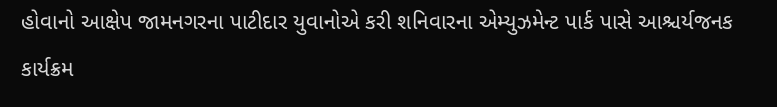હોવાનો આક્ષેપ જામનગરના પાટીદાર યુવાનોએ કરી શનિવારના એમ્યુઝમેન્ટ પાર્ક પાસે આશ્ચર્યજનક કાર્યક્રમ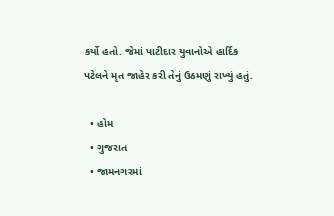કર્યો હતો. જેમાં પાટીદાર યુવાનોએ હાર્દિક પટેલને મૃત જાહેર કરી તેનું ઉઠમણું રાખ્યું હતું.

  • હોમ
  • ગુજરાત
  • જામનગરમાં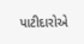પાટીદારોએ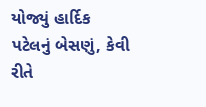યોજ્યું હાર્દિક પટેલનું બેસણું, કેવી રીતે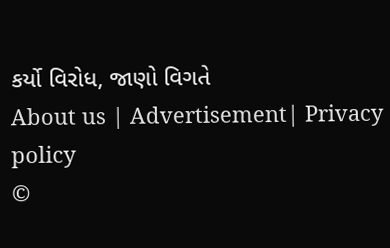કર્યો વિરોધ, જાણો વિગતે
About us | Advertisement| Privacy policy
©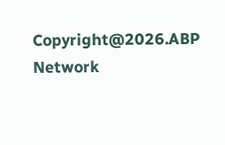Copyright@2026.ABP Network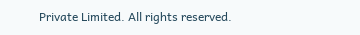Private Limited. All rights reserved.